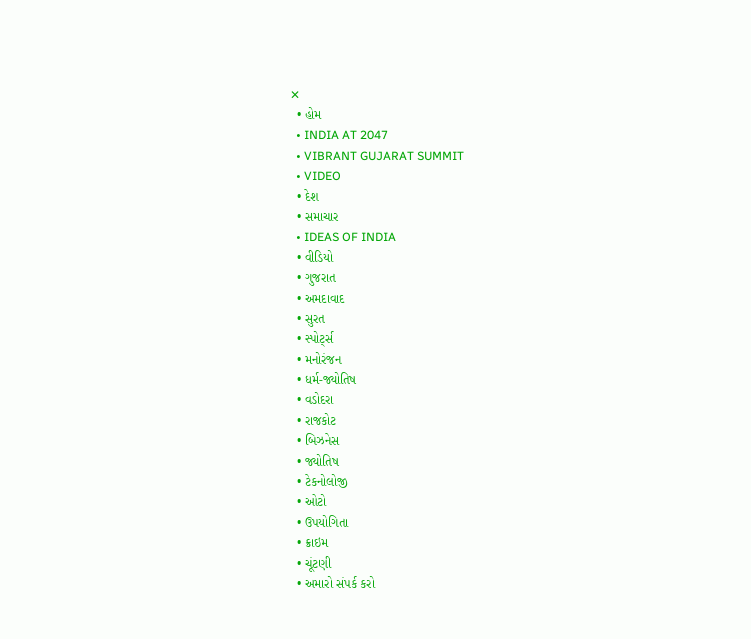✕
  • હોમ
  • INDIA AT 2047
  • VIBRANT GUJARAT SUMMIT
  • VIDEO
  • દેશ
  • સમાચાર
  • IDEAS OF INDIA
  • વીડિયો
  • ગુજરાત
  • અમદાવાદ
  • સુરત
  • સ્પોર્ટ્સ
  • મનોરંજન
  • ધર્મ-જ્યોતિષ
  • વડોદરા
  • રાજકોટ
  • બિઝનેસ
  • જ્યોતિષ
  • ટેકનોલોજી
  • ઓટો
  • ઉપયોગિતા
  • ક્રાઇમ
  • ચૂંટણી
  • અમારો સંપર્ક કરો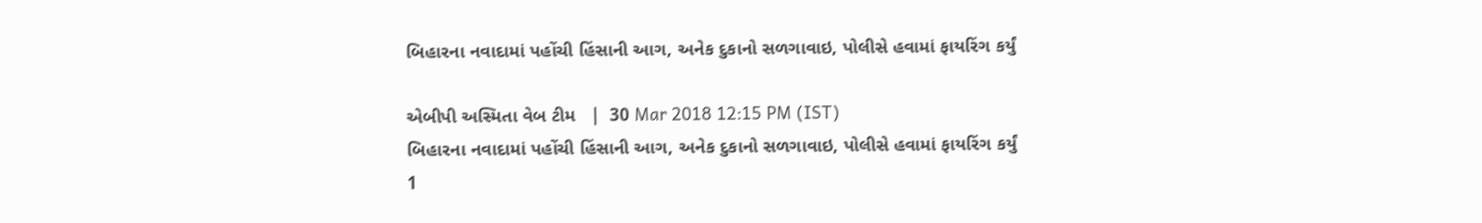બિહારના નવાદામાં પહોંચી હિંસાની આગ, અનેક દુકાનો સળગાવાઇ, પોલીસે હવામાં ફાયરિંગ કર્યું

એબીપી અસ્મિતા વેબ ટીમ   |  30 Mar 2018 12:15 PM (IST)
બિહારના નવાદામાં પહોંચી હિંસાની આગ, અનેક દુકાનો સળગાવાઇ, પોલીસે હવામાં ફાયરિંગ કર્યું
1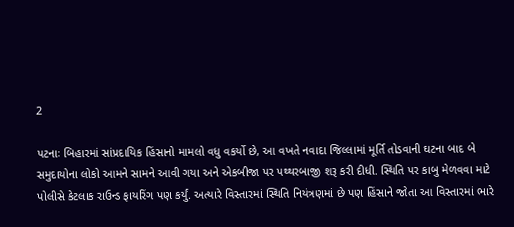2

પટનાઃ બિહારમાં સાંપ્રદાયિક હિંસાનો મામલો વધુ વકર્યો છે, આ વખતે નવાદા જિલ્લામાં મૂર્તિ તોડવાની ઘટના બાદ બે સમુદાયોના લોકો આમને સામને આવી ગયા અને એકબીજા પર પથ્થરબાજી શરૂ કરી દીધી. સ્થિતિ પર કાબુ મેળવવા માટે પોલીસે કેટલાક રાઉન્ડ ફાયરિંગ પણ કર્યું. અત્યારે વિસ્તારમાં સ્થિતિ નિયંત્રણમાં છે પણ હિંસાને જોતા આ વિસ્તારમાં ભારે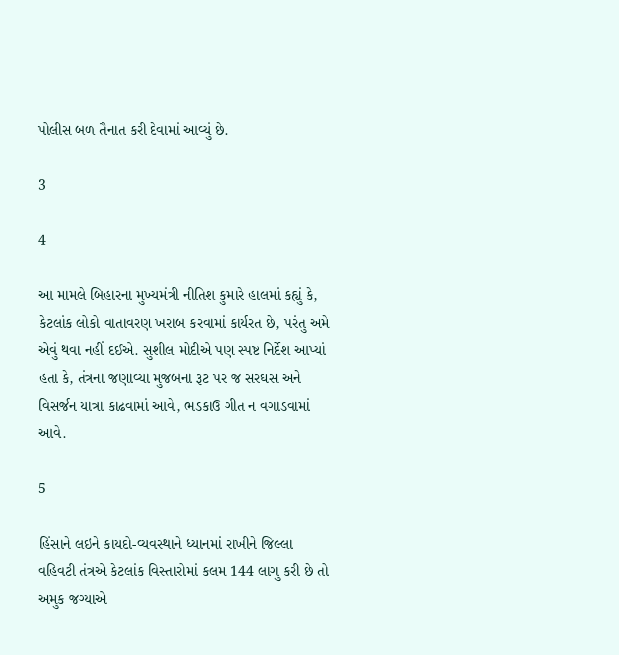પોલીસ બળ તૈનાત કરી દેવામાં આવ્યું છે.

3

4

આ મામલે બિહારના મુખ્યમંત્રી નીતિશ કુમારે હાલમાં કહ્યું કે, કેટલાંક લોકો વાતાવરણ ખરાબ કરવામાં કાર્યરત છે, પરંતુ અમે એવું થવા નહીં દઈએ. સુશીલ મોદીએ પણ સ્પષ્ટ નિર્દેશ આપ્યાં હતા કે, તંત્રના જણાવ્યા મુજબના રૂટ પર જ સરઘસ અને વિસર્જન યાત્રા કાઢવામાં આવે, ભડકાઉ ગીત ન વગાડવામાં આવે.

5

હિંસાને લઇને કાયદો-વ્યવસ્થાને ધ્યાનમાં રાખીને જિલ્લા વહિવટી તંત્રએ કેટલાંક વિસ્તારોમાં કલમ 144 લાગુ કરી છે તો અમુક જગ્યાએ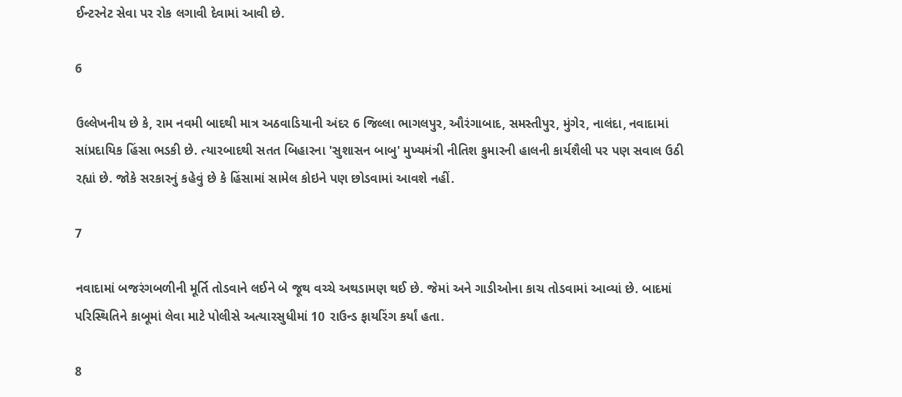ઈન્ટરનેટ સેવા પર રોક લગાવી દેવામાં આવી છે.

6

ઉલ્લેખનીય છે કે, રામ નવમી બાદથી માત્ર અઠવાડિયાની અંદર 6 જિલ્લા ભાગલપુર, ઔરંગાબાદ, સમસ્તીપુર, મુંગેર, નાલંદા, નવાદામાં સાંપ્રદાયિક હિંસા ભડકી છે. ત્યારબાદથી સતત બિહારના 'સુશાસન બાબુ' મુખ્યમંત્રી નીતિશ કુમારની હાલની કાર્યશૈલી પર પણ સવાલ ઉઠી રહ્યાં છે. જોકે સરકારનું કહેવું છે કે હિંસામાં સામેલ કોઇને પણ છોડવામાં આવશે નહીં.

7

નવાદામાં બજરંગબળીની મૂર્તિ તોડવાને લઈને બે જૂથ વચ્ચે અથડામણ થઈ છે. જેમાં અને ગાડીઓના કાચ તોડવામાં આવ્યાં છે. બાદમાં પરિસ્થિતિને કાબૂમાં લેવા માટે પોલીસે અત્યારસુધીમાં 10 રાઉન્ડ ફાયરિંગ કર્યાં હતા.

8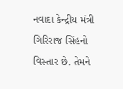નવાદા કેન્દ્રીય મંત્રી ગિરિરાજ સિંહનો વિસ્તાર છે. તેમને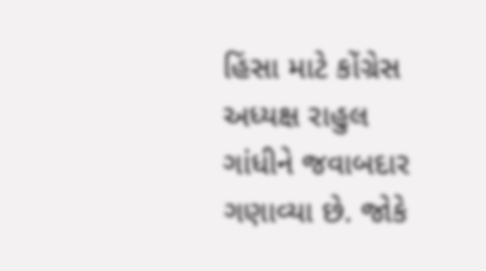હિંસા માટે કોંગ્રેસ અધ્યક્ષ રાહુલ ગાંધીને જવાબદાર ગણાવ્યા છે. જોકે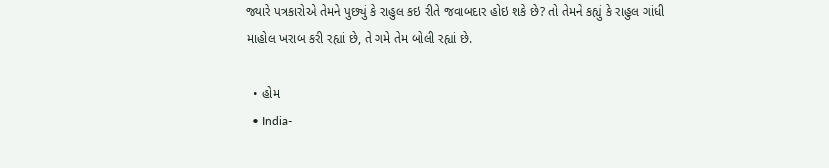જ્યારે પત્રકારોએ તેમને પુછ્યું કે રાહુલ કઇ રીતે જવાબદાર હોઇ શકે છે? તો તેમને કહ્યું કે રાહુલ ગાંધી માહોલ ખરાબ કરી રહ્યાં છે, તે ગમે તેમ બોલી રહ્યાં છે.

  • હોમ
  • India-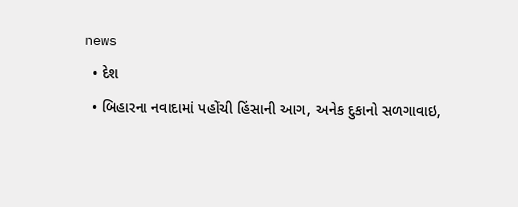news
  • દેશ
  • બિહારના નવાદામાં પહોંચી હિંસાની આગ, અનેક દુકાનો સળગાવાઇ,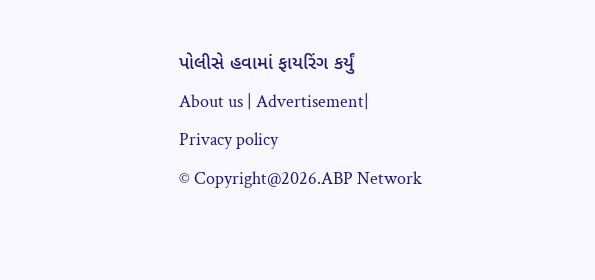પોલીસે હવામાં ફાયરિંગ કર્યું
About us | Advertisement| Privacy policy
© Copyright@2026.ABP Network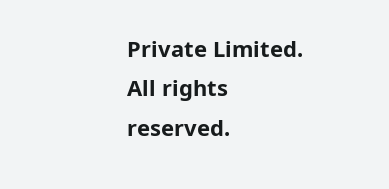Private Limited. All rights reserved.